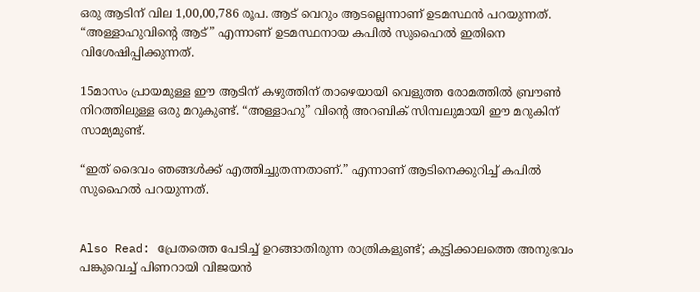ഒരു ആടിന് വില 1,00,00,786 രൂപ. ആട് വെറും ആടല്ലെന്നാണ് ഉടമസ്ഥന്‍ പറയുന്നത്. “അള്ളാഹുവിന്റെ ആട്” എന്നാണ് ഉടമസ്ഥനായ കപില്‍ സുഹൈല്‍ ഇതിനെ വിശേഷിപ്പിക്കുന്നത്.

15മാസം പ്രായമുള്ള ഈ ആടിന് കഴുത്തിന് താഴെയായി വെളുത്ത രോമത്തില്‍ ബ്രൗണ്‍ നിറത്തിലുള്ള ഒരു മറുകുണ്ട്. “അള്ളാഹു” വിന്റെ അറബിക് സിമ്പലുമായി ഈ മറുകിന് സാമ്യമുണ്ട്.

“ഇത് ദൈവം ഞങ്ങള്‍ക്ക് എത്തിച്ചുതന്നതാണ്.” എന്നാണ് ആടിനെക്കുറിച്ച് കപില്‍ സുഹൈല്‍ പറയുന്നത്.


Also Read: പ്രേതത്തെ പേടിച്ച് ഉറങ്ങാതിരുന്ന രാത്രികളുണ്ട്; കുട്ടിക്കാലത്തെ അനുഭവം പങ്കുവെച്ച് പിണറായി വിജയന്‍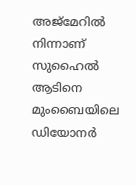അജ്‌മേറില്‍ നിന്നാണ് സുഹൈല്‍ ആടിനെ മുംബൈയിലെ ഡിയോനര്‍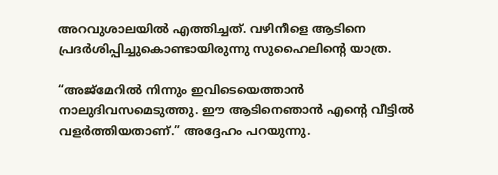അറവുശാലയില്‍ എത്തിച്ചത്. വഴിനീളെ ആടിനെ പ്രദര്‍ശിപ്പിച്ചുകൊണ്ടായിരുന്നു സുഹൈലിന്റെ യാത്ര.

“അജ്‌മേറില്‍ നിന്നും ഇവിടെയെത്താന്‍ നാലുദിവസമെടുത്തു. ഈ ആടിനെഞാന്‍ എന്റെ വീട്ടില്‍ വളര്‍ത്തിയതാണ്.” അദ്ദേഹം പറയുന്നു.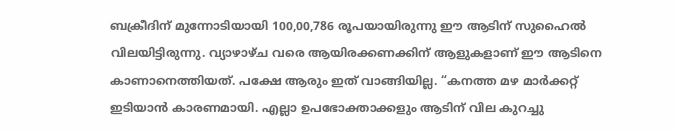ബക്രീദിന് മുന്നോടിയായി 100,00,786 രൂപയായിരുന്നു ഈ ആടിന് സുഹൈല്‍ വിലയിട്ടിരുന്നു. വ്യാഴാഴ്ച വരെ ആയിരക്കണക്കിന് ആളുകളാണ് ഈ ആടിനെ കാണാനെത്തിയത്. പക്ഷേ ആരും ഇത് വാങ്ങിയില്ല. “കനത്ത മഴ മാര്‍ക്കറ്റ് ഇടിയാന്‍ കാരണമായി. എല്ലാ ഉപഭോക്താക്കളും ആടിന് വില കുറച്ചു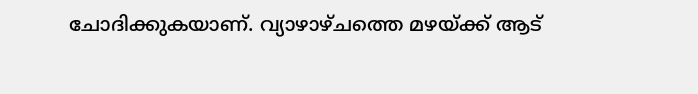ചോദിക്കുകയാണ്. വ്യാഴാഴ്ചത്തെ മഴയ്ക്ക് ആട്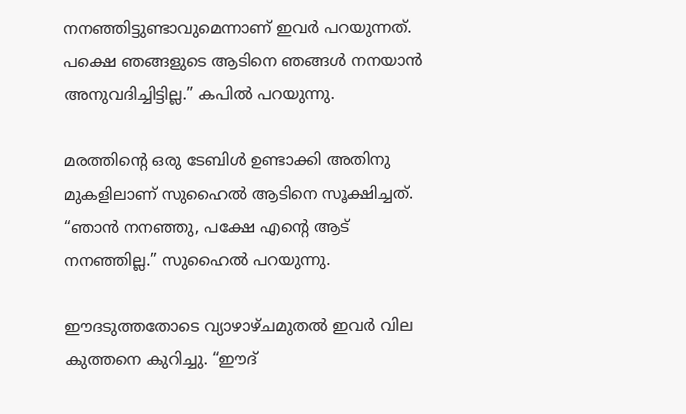നനഞ്ഞിട്ടുണ്ടാവുമെന്നാണ് ഇവര്‍ പറയുന്നത്. പക്ഷെ ഞങ്ങളുടെ ആടിനെ ഞങ്ങള്‍ നനയാന്‍ അനുവദിച്ചിട്ടില്ല.” കപില്‍ പറയുന്നു.

മരത്തിന്റെ ഒരു ടേബിള്‍ ഉണ്ടാക്കി അതിനു മുകളിലാണ് സുഹൈല്‍ ആടിനെ സൂക്ഷിച്ചത്. “ഞാന്‍ നനഞ്ഞു, പക്ഷേ എന്റെ ആട് നനഞ്ഞില്ല.” സുഹൈല്‍ പറയുന്നു.

ഈദടുത്തതോടെ വ്യാഴാഴ്ചമുതല്‍ ഇവര്‍ വില കുത്തനെ കുറിച്ചു. “ഈദ്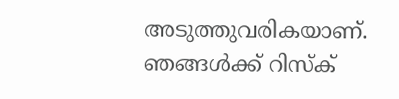അടുത്തുവരികയാണ്. ഞങ്ങള്‍ക്ക് റിസ്‌ക്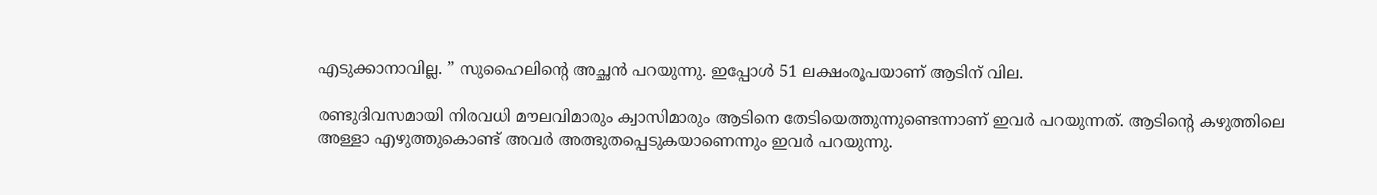എടുക്കാനാവില്ല. ” സുഹൈലിന്റെ അച്ഛന്‍ പറയുന്നു. ഇപ്പോള്‍ 51 ലക്ഷംരൂപയാണ് ആടിന് വില.

രണ്ടുദിവസമായി നിരവധി മൗലവിമാരും ക്വാസിമാരും ആടിനെ തേടിയെത്തുന്നുണ്ടെന്നാണ് ഇവര്‍ പറയുന്നത്. ആടിന്റെ കഴുത്തിലെ അള്ളാ എഴുത്തുകൊണ്ട് അവര്‍ അത്ഭുതപ്പെടുകയാണെന്നും ഇവര്‍ പറയുന്നു.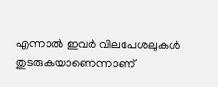എന്നാല്‍ ഇവര്‍ വിലപേശലുകള്‍ തുടരുകയാണെന്നാണ്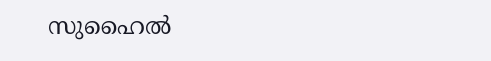സുഹൈല്‍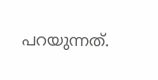പറയുന്നത്.